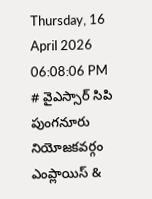Thursday, 16 April 2026 06:08:06 PM
# వైఎస్సార్ సిపి పుంగనూరు నియోజకవర్గం ఎంప్లాయిస్ &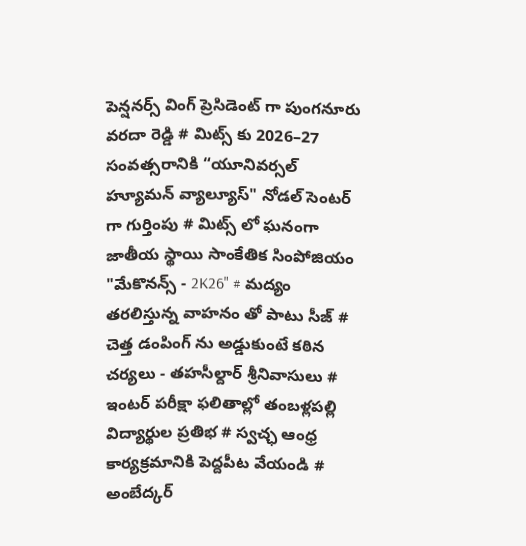పెన్షనర్స్ వింగ్ ప్రెసిడెంట్ గా పుంగనూరు వరదా రెడ్డి # మిట్స్ కు 2026–27 సంవత్సరానికి “యూనివర్సల్ హ్యూమన్ వ్యాల్యూస్" నోడల్ సెంటర్‌ గా గుర్తింపు # మిట్స్ లో ఘనంగా జాతీయ స్థాయి సాంకేతిక సింపోజియం "మేకొనన్స్ - 2K26" # మద్యం తరలిస్తున్న వాహనం తో పాటు సీజ్ # చెత్త డంపింగ్ ను అడ్డుకుంటే కఠిన చర్యలు - తహసీల్దార్ శ్రీనివాసులు # ఇంటర్ పరీక్షా ఫలితాల్లో తంబళ్లపల్లి విద్యార్థుల ప్రతిభ # స్వచ్ఛ ఆంధ్ర కార్యక్రమానికి పెద్దపీట వేయండి # అంబేద్కర్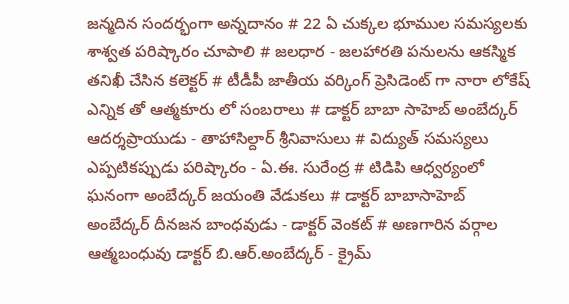జన్మదిన సందర్భంగా అన్నదానం # 22 ఏ చుక్కల భూముల సమస్యలకు శాశ్వత పరిష్కారం చూపాలి # జలధార - జలహారతి పనులను ఆకస్మిక తనిఖీ చేసిన కలెక్టర్ # టీడీపీ జాతీయ వర్కింగ్ ప్రెసిడెంట్ గా నారా లోకేష్ ఎన్నిక తో ఆత్మకూరు లో సంబరాలు # డాక్టర్ బాబా సాహెబ్ అంబేద్కర్ ఆదర్శప్రాయుడు - తాహాసిల్దార్ శ్రీనివాసులు # విద్యుత్ సమస్యలు ఎప్పటికప్పుడు పరిష్కారం - ఏ.ఈ. సురేంద్ర # టిడిపి ఆధ్వర్యంలో ఘనంగా అంబేద్కర్ జయంతి వేడుకలు # డాక్టర్ బాబాసాహెబ్ అంబేద్కర్ దీనజన బాంధవుడు - డాక్టర్ వెంకట్ # అణగారిన వర్గాల ఆత్మబంధువు డాక్టర్ బి.ఆర్.అంబేద్కర్ - క్రైమ్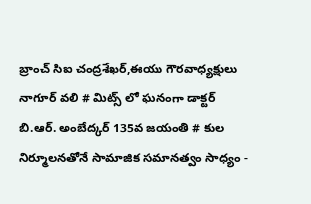బ్రాంచ్ సిఐ చంద్రశేఖర్,ఈయు గౌరవాధ్యక్షులు నాగూర్ వలి # మిట్స్ లో ఘనంగా డాక్టర్ బి.ఆర్. అంబేద్కర్ 135వ జయంతి # కుల నిర్మూలనతోనే సామాజిక సమానత్వం సాధ్యం -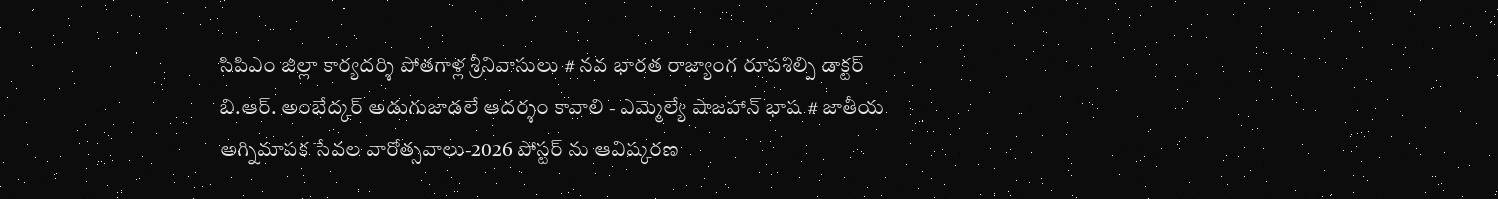సిపిఎం జిల్లా కార్యదర్శి పోతగాళ్ల శ్రీనివాసులు # నవ భారత రాజ్యాంగ రూపశిల్పి డాక్టర్ బి.ఆర్. అంబేద్కర్ అడుగుజాడలే ఆదర్శం కావాలి - ఎమ్మెల్యే షాజహాన్ భాష # జాతీయ అగ్నిమాపక సేవల వారోత్సవాలు-2026 పోస్టర్ ను ఆవిష్కరణ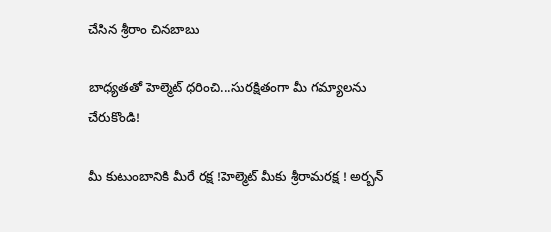చేసిన శ్రీరాం చినబాబు

బాధ్యతతో హెల్మెట్ ధరించి...సురక్షితంగా మీ గమ్యాలను చేరుకొండి!

మీ కుటుంబానికి మీరే రక్ష !హెల్మెట్ మీకు శ్రీరామరక్ష ! అర్బన్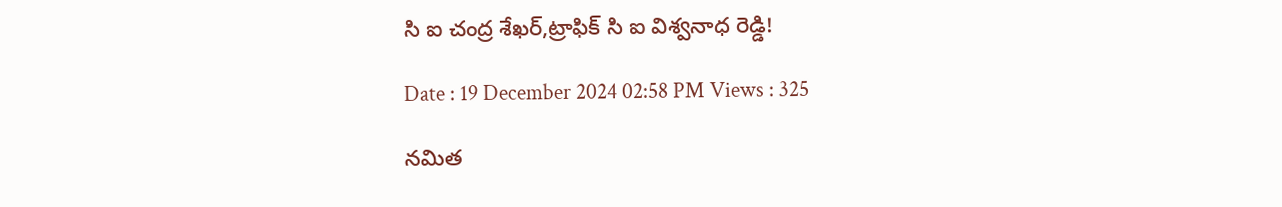సి ఐ చంద్ర శేఖర్,ట్రాఫిక్ సి ఐ విశ్వనాధ రెడ్డి!

Date : 19 December 2024 02:58 PM Views : 325

నమిత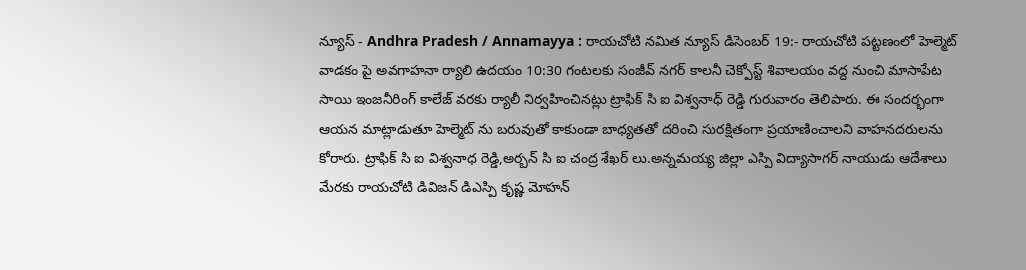న్యూస్ - Andhra Pradesh / Annamayya : రాయచోటి నమిత న్యూస్ డిసెంబర్ 19:- రాయచోటి పట్టణంలో హెల్మెట్ వాడకం పై అవగాహనా ర్యాలి ఉదయం 10:30 గంటలకు సంజీవ్ నగర్ కాలనీ చెక్పోస్ట్ శివాలయం వద్ద నుంచి మాసాపేట సాయి ఇంజనీరింగ్ కాలేజ్ వరకు ర్యాలీ నిర్వహించినట్లు ట్రాఫిక్ సి ఐ విశ్వనాధ్ రెడ్డి గురువారం తెలిపారు. ఈ సందర్భంగా ఆయన మాట్లాడుతూ హెల్మెట్ ను బరువుతో కాకుండా బాధ్యతతో దరించి సురక్షితంగా ప్రయాణించాలని వాహనదరులను కోరారు. ట్రాఫిక్ సి ఐ విశ్వనాధ రెడ్డి,అర్బన్ సి ఐ చంద్ర శేఖర్ లు.అన్నమయ్య జిల్లా ఎస్పి విద్యాసాగర్ నాయుడు ఆదేశాలు మేరకు రాయచోటి డివిజన్ డిఎస్పి కృష్ణ మోహన్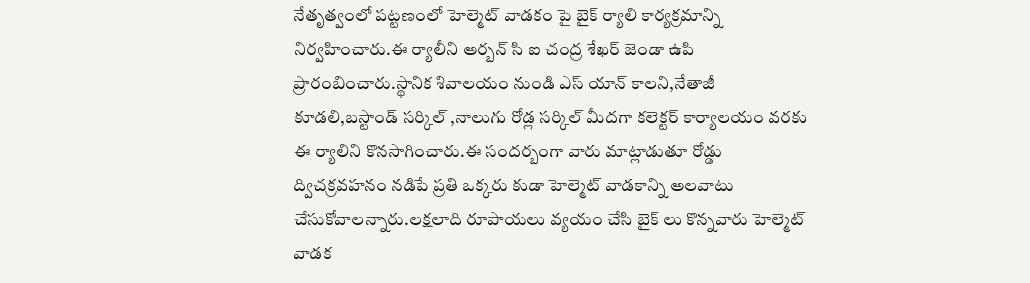నేతృత్వంలో పట్టణంలో హెల్మెట్ వాడకం పై బైక్ ర్యాలి కార్యక్రమాన్ని నిర్వహించారు.ఈ ర్యాలీని అర్బన్ సి ఐ చంద్ర శేఖర్ జెండా ఉపి ప్రారంబించారు.స్థానిక శివాలయం నుండి ఎస్ యాన్ కాలని,నేతాజీ కూడలి,బస్టాండ్ సర్కిల్ ,నాలుగు రోడ్ల సర్కిల్ మీదగా కలెక్టర్ కార్యాలయం వరకు ఈ ర్యాలిని కొనసాగించారు.ఈ సందర్బంగా వారు మాట్లాడుతూ రోడ్డు ద్విచక్రవహనం నడిపే ప్రతి ఒక్కరు కుడా హెల్మెట్ వాడకాన్ని అలవాటు చేసుకోవాలన్నారు.లక్షలాది రూపాయలు వ్యయం చేసి బైక్ లు కొన్నవారు హెల్మెట్ వాడక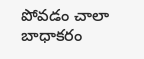పోవడం చాలా బాధాకరం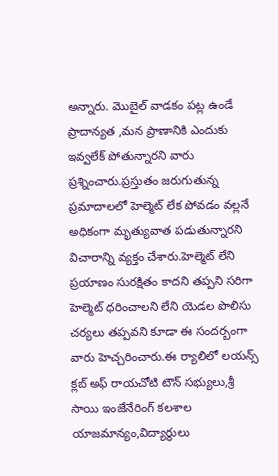అన్నారు. మొబైల్ వాడకం పట్ల ఉండే ప్రాదాన్యత ,మన ప్రాణానికి ఎందుకు ఇవ్వలేక్ పోతున్నారని వారు ప్రశ్నించారు.ప్రస్తుతం జరుగుతున్న ప్రమాదాలలో హెల్మెట్ లేక పోవడం వల్లనే అధికంగా మృత్యువాత పడుతున్నారని విచారాన్ని వ్యక్తం చేశారు.హెల్మెట్ లేని ప్రయాణం సురక్షితం కాదని తప్పని సరిగా హెల్మెట్ ధరించాలని లేని యెడల పొలిసు చర్యలు తప్పవని కూడా ఈ సందర్బంగా వారు హెచ్చరించారు.ఈ ర్యాలిలో లయన్స్ క్లబ్ అఫ్ రాయచోటి టౌన్ సభ్యులు,శ్రీ సాయి ఇంజేనేరింగ్ కలశాల యాజమాన్యం,విద్యార్థులు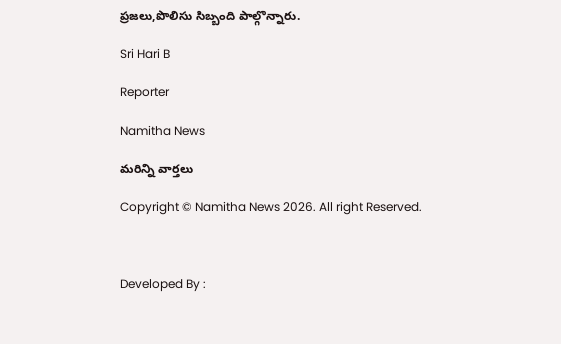ప్రజలు,పొలిసు సిబ్బంది పాల్గొన్నారు.

Sri Hari B

Reporter

Namitha News

మరిన్ని వార్తలు

Copyright © Namitha News 2026. All right Reserved.



Developed By :